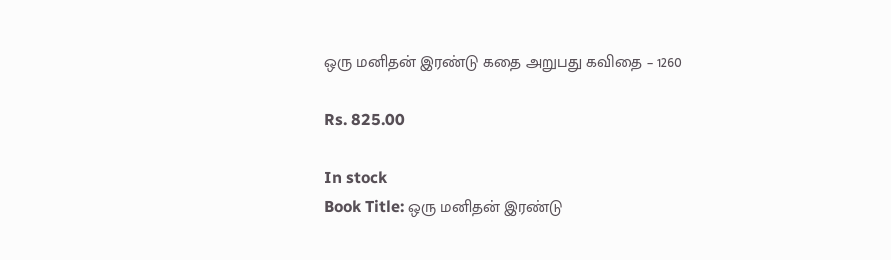ஒரு மனிதன் இரண்டு கதை அறுபது கவிதை – 1260

Rs. 825.00

In stock
Book Title: ஒரு மனிதன் இரண்டு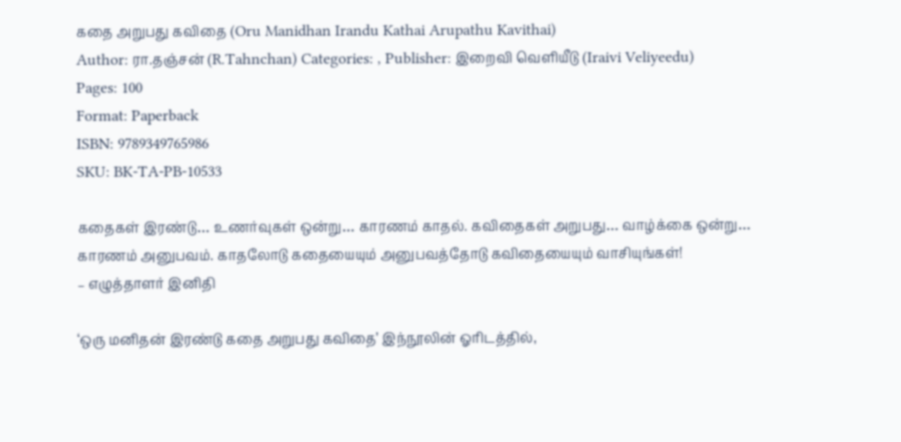கதை அறுபது கவிதை (Oru Manidhan Irandu Kathai Arupathu Kavithai)
Author: ரா.தஞ்சன் (R.Tahnchan) Categories: , Publisher: இறைவி வெளியீடு (Iraivi Veliyeedu)
Pages: 100
Format: Paperback
ISBN: 9789349765986
SKU: BK-TA-PB-10533

கதைகள் இரண்டு… உணர்வுகள் ஒன்று… காரணம் காதல். கவிதைகள் அறுபது… வாழ்க்கை ஒன்று… காரணம் அனுபவம். காதலோடு கதையையும் அனுபவத்தோடு கவிதையையும் வாசியுங்கள்!
– எழுத்தாளர் இனிதி

‘ஒரு மனிதன் இரண்டு கதை அறுபது கவிதை’ இந்நூலின் ஓரிடத்தில்,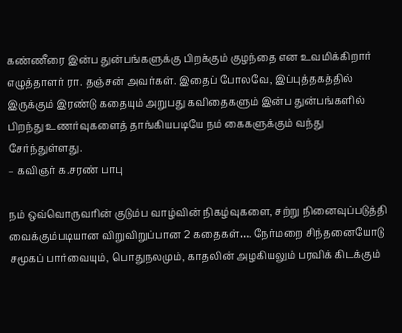கண்ணீரை இன்ப துன்பங்களுக்கு பிறக்கும் குழந்தை என உவமிக்கிறார் எழுத்தாளர் ரா. தஞ்சன் அவர்கள். இதைப் போலவே, இப்புத்தகத்தில் இருக்கும் இரண்டு கதையும் அறுபது கவிதைகளும் இன்ப துன்பங்களில் பிறந்து உணர்வுகளைத் தாங்கியபடியே நம் கைகளுக்கும் வந்து சேர்ந்துள்ளது.
– கவிஞர் க.சரண் பாபு

நம் ஒவ்வொருவரின் குடும்ப வாழ்வின் நிகழ்வுகளை, சற்று நினைவுப்படுத்தி வைக்கும்படியான விறுவிறுப்பான 2 கதைகள்…. நேர்மறை சிந்தனையோடு சமூகப் பார்வையும், பொதுநலமும், காதலின் அழகியலும் பரவிக் கிடக்கும்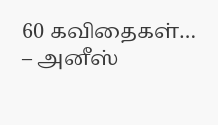60 கவிதைகள்…
– அனீஸ்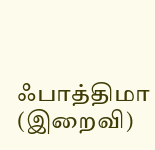ஃபாத்திமா (இறைவி)